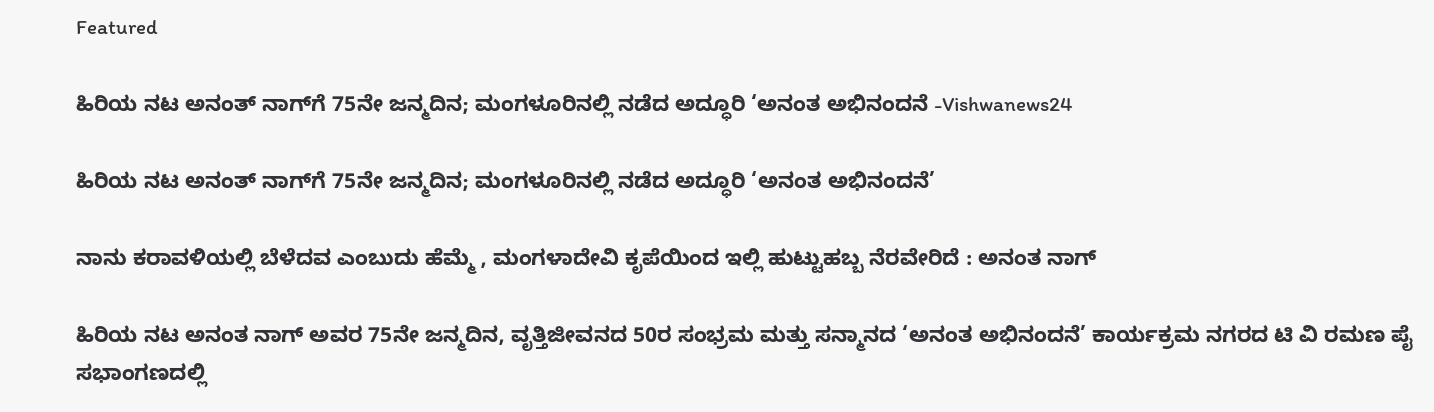Featured

ಹಿರಿಯ ನಟ ಅನಂತ್‌ ನಾಗ್‌ಗೆ 75ನೇ ಜನ್ಮದಿನ; ಮಂಗಳೂರಿನಲ್ಲಿ ನಡೆದ ಅದ್ಧೂರಿ ‘ಅನಂತ ಅಭಿನಂದನೆ -Vishwanews24

ಹಿರಿಯ ನಟ ಅನಂತ್‌ ನಾಗ್‌ಗೆ 75ನೇ ಜನ್ಮದಿನ; ಮಂಗಳೂರಿನಲ್ಲಿ ನಡೆದ ಅದ್ಧೂರಿ ‘ಅನಂತ ಅಭಿನಂದನೆ’

ನಾನು ಕರಾವಳಿಯಲ್ಲಿ ಬೆಳೆದವ ಎಂಬುದು ಹೆಮ್ಮೆ , ಮಂಗಳಾದೇವಿ ಕೃಪೆಯಿಂದ ಇಲ್ಲಿ ಹುಟ್ಟುಹಬ್ಬ ನೆರವೇರಿದೆ : ಅನಂತ ನಾಗ್‌

ಹಿರಿಯ ನಟ ಅನಂತ ನಾಗ್‌ ಅವರ 75ನೇ ಜನ್ಮದಿನ, ವೃತ್ತಿಜೀವನದ 50ರ ಸಂಭ್ರಮ ಮತ್ತು ಸನ್ಮಾನದ ‘ಅನಂತ ಅಭಿನಂದನೆ’ ಕಾರ್ಯಕ್ರಮ ನಗರದ ಟಿ ವಿ ರಮಣ ಪೈ ಸಭಾಂಗಣದಲ್ಲಿ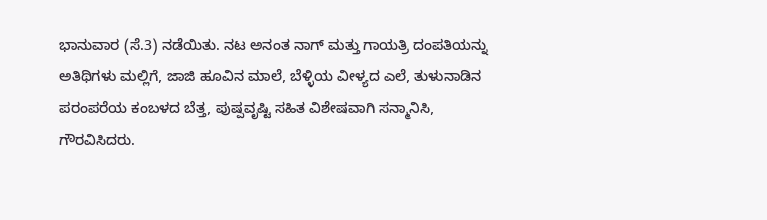ಭಾನುವಾರ (ಸೆ.3) ನಡೆಯಿತು. ನಟ ಅನಂತ ನಾಗ್‌ ಮತ್ತು ಗಾಯತ್ರಿ ದಂಪತಿಯನ್ನು ಅತಿಥಿಗಳು ಮಲ್ಲಿಗೆ, ಜಾಜಿ ಹೂವಿನ ಮಾಲೆ, ಬೆಳ್ಳಿಯ ವೀಳ್ಯದ ಎಲೆ, ತುಳುನಾಡಿನ ಪರಂಪರೆಯ ಕಂಬಳದ ಬೆತ್ತ, ಪುಷ್ಪವೃಷ್ಟಿ ಸಹಿತ ವಿಶೇಷವಾಗಿ ಸನ್ಮಾನಿಸಿ, ಗೌರವಿಸಿದರು.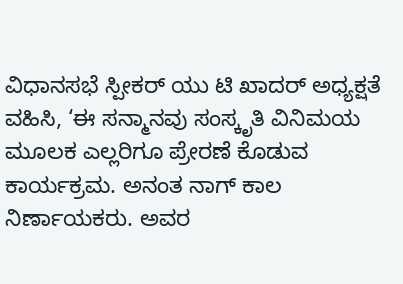ವಿಧಾನಸಭೆ ಸ್ಪೀಕರ್‌ ಯು ಟಿ ಖಾದರ್‌ ಅಧ್ಯಕ್ಷತೆ ವಹಿಸಿ, ‘ಈ ಸನ್ಮಾನವು ಸಂಸ್ಕೃತಿ ವಿನಿಮಯ ಮೂಲಕ ಎಲ್ಲರಿಗೂ ಪ್ರೇರಣೆ ಕೊಡುವ ಕಾರ್ಯಕ್ರಮ. ಅನಂತ ನಾಗ್‌ ಕಾಲ ನಿರ್ಣಾಯಕರು. ಅವರ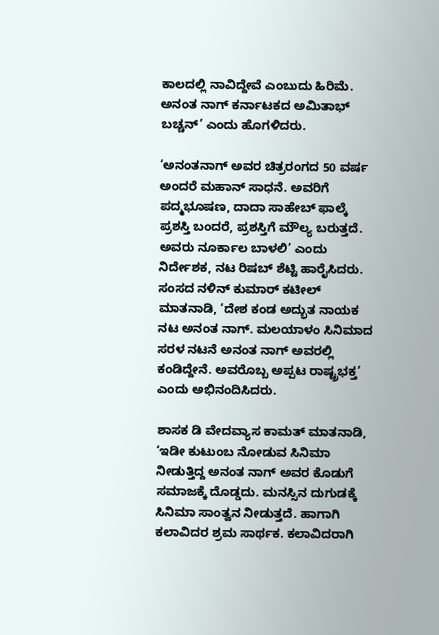ಕಾಲದಲ್ಲಿ ನಾವಿದ್ದೇವೆ ಎಂಬುದು ಹಿರಿಮೆ. ಅನಂತ ನಾಗ್‌ ಕರ್ನಾಟಕದ ಅಮಿತಾಭ್‌ ಬಚ್ಚನ್‌’ ಎಂದು ಹೊಗಳಿದರು.

‘ಅನಂತನಾಗ್‌ ಅವರ ಚಿತ್ರರಂಗದ 50 ವರ್ಷ ಅಂದರೆ ಮಹಾನ್‌ ಸಾಧನೆ. ಅವರಿಗೆ ಪದ್ಮಭೂಷಣ, ದಾದಾ ಸಾಹೇಬ್‌ ಫಾಲ್ಕೆ ಪ್ರಶಸ್ತಿ ಬಂದರೆ, ಪ್ರಶಸ್ತಿಗೆ ಮೌಲ್ಯ ಬರುತ್ತದೆ. ಅವರು ನೂರ್ಕಾಲ ಬಾಳಲಿ’ ಎಂದು ನಿರ್ದೇಶಕ, ನಟ ರಿಷಬ್‌ ಶೆಟ್ಟಿ ಹಾರೈಸಿದರು. ಸಂಸದ ನಳಿನ್‌ ಕುಮಾರ್‌ ಕಟೀಲ್‌ ಮಾತನಾಡಿ, ‘ದೇಶ ಕಂಡ ಅದ್ಭುತ ನಾಯಕ ನಟ ಅನಂತ ನಾಗ್‌. ಮಲಯಾಳಂ ಸಿನಿಮಾದ ಸರಳ ನಟನೆ ಅನಂತ ನಾಗ್‌ ಅವರಲ್ಲಿ ಕಂಡಿದ್ದೇನೆ. ಅವರೊಬ್ಬ ಅಪ್ಪಟ ರಾಷ್ಟ್ರಭಕ್ತ’ ಎಂದು ಅಭಿನಂದಿಸಿದರು.

ಶಾಸಕ ಡಿ ವೇದವ್ಯಾಸ ಕಾಮತ್‌ ಮಾತನಾಡಿ, ‘ಇಡೀ ಕುಟುಂಬ ನೋಡುವ ಸಿನಿಮಾ ನೀಡುತ್ತಿದ್ದ ಅನಂತ ನಾಗ್‌ ಅವರ ಕೊಡುಗೆ ಸಮಾಜಕ್ಕೆ ದೊಡ್ಡದು. ಮನಸ್ಸಿನ ದುಗುಡಕ್ಕೆ ಸಿನಿಮಾ ಸಾಂತ್ವನ ನೀಡುತ್ತದೆ. ಹಾಗಾಗಿ ಕಲಾವಿದರ ಶ್ರಮ ಸಾರ್ಥಕ. ಕಲಾವಿದರಾಗಿ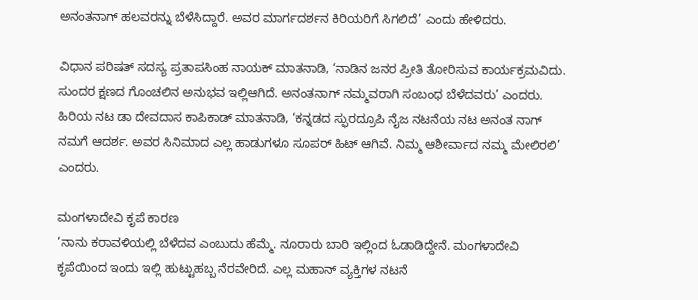ಅನಂತನಾಗ್‌ ಹಲವರನ್ನು ಬೆಳೆಸಿದ್ದಾರೆ. ಅವರ ಮಾರ್ಗದರ್ಶನ ಕಿರಿಯರಿಗೆ ಸಿಗಲಿದೆ’ ಎಂದು ಹೇಳಿದರು.

ವಿಧಾನ ಪರಿಷತ್‌ ಸದಸ್ಯ ಪ್ರತಾಪಸಿಂಹ ನಾಯಕ್‌ ಮಾತನಾಡಿ, ‘ನಾಡಿನ ಜನರ ಪ್ರೀತಿ ತೋರಿಸುವ ಕಾರ್ಯಕ್ರಮವಿದು. ಸುಂದರ ಕ್ಷಣದ ಗೊಂಚಲಿನ ಅನುಭವ ಇಲ್ಲಿಆಗಿದೆ. ಅನಂತನಾಗ್‌ ನಮ್ಮವರಾಗಿ ಸಂಬಂಧ ಬೆಳೆದವರು’ ಎಂದರು. ಹಿರಿಯ ನಟ ಡಾ ದೇವದಾಸ ಕಾಪಿಕಾಡ್‌ ಮಾತನಾಡಿ, ‘ಕನ್ನಡದ ಸ್ಫುರದ್ರೂಪಿ ನೈಜ ನಟನೆಯ ನಟ ಅನಂತ ನಾಗ್‌ ನಮಗೆ ಆದರ್ಶ. ಅವರ ಸಿನಿಮಾದ ಎಲ್ಲ ಹಾಡುಗಳೂ ಸೂಪರ್‌ ಹಿಟ್‌ ಆಗಿವೆ. ನಿಮ್ಮ ಆಶೀರ್ವಾದ ನಮ್ಮ ಮೇಲಿರಲಿ’ ಎಂದರು.

ಮಂಗಳಾದೇವಿ ಕೃಪೆ ಕಾರಣ
‘ನಾನು ಕರಾವಳಿಯಲ್ಲಿ ಬೆಳೆದವ ಎಂಬುದು ಹೆಮ್ಮೆ. ನೂರಾರು ಬಾರಿ ಇಲ್ಲಿಂದ ಓಡಾಡಿದ್ದೇನೆ. ಮಂಗಳಾದೇವಿ ಕೃಪೆಯಿಂದ ಇಂದು ಇಲ್ಲಿ ಹುಟ್ಟುಹಬ್ಬ ನೆರವೇರಿದೆ. ಎಲ್ಲ ಮಹಾನ್‌ ವ್ಯಕ್ತಿಗಳ ನಟನೆ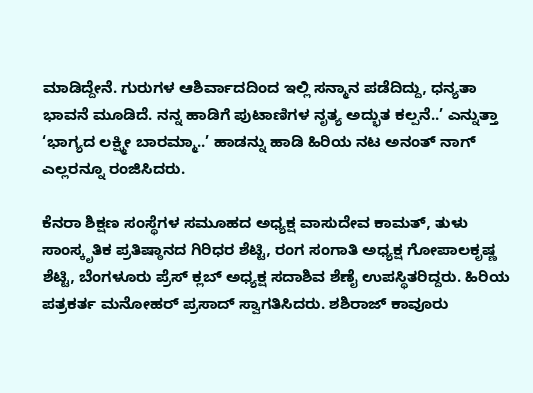ಮಾಡಿದ್ದೇನೆ. ಗುರುಗಳ ಆಶಿರ್ವಾದದಿಂದ ಇಲ್ಲಿ ಸನ್ಮಾನ ಪಡೆದಿದ್ದು, ಧನ್ಯತಾ ಭಾವನೆ ಮೂಡಿದೆ. ನನ್ನ ಹಾಡಿಗೆ ಪುಟಾಣಿಗಳ ನೃತ್ಯ ಅದ್ಭುತ ಕಲ್ಪನೆ..’ ಎನ್ನುತ್ತಾ ‘ಭಾಗ್ಯದ ಲಕ್ಷ್ಮೀ ಬಾರಮ್ಮಾ..’ ಹಾಡನ್ನು ಹಾಡಿ ಹಿರಿಯ ನಟ ಅನಂತ್‌ ನಾಗ್‌ ಎಲ್ಲರನ್ನೂ ರಂಜಿಸಿದರು.

ಕೆನರಾ ಶಿಕ್ಷಣ ಸಂಸ್ಥೆಗಳ ಸಮೂಹದ ಅಧ್ಯಕ್ಷ ವಾಸುದೇವ ಕಾಮತ್‌, ತುಳು ಸಾಂಸ್ಕೃತಿಕ ಪ್ರತಿಷ್ಠಾನದ ಗಿರಿಧರ ಶೆಟ್ಟಿ, ರಂಗ ಸಂಗಾತಿ ಅಧ್ಯಕ್ಷ ಗೋಪಾಲಕೃಷ್ಣ ಶೆಟ್ಟಿ, ಬೆಂಗಳೂರು ಪ್ರೆಸ್‌ ಕ್ಲಬ್‌ ಅಧ್ಯಕ್ಷ ಸದಾಶಿವ ಶೆಣೈ ಉಪಸ್ಥಿತರಿದ್ದರು. ಹಿರಿಯ ಪತ್ರಕರ್ತ ಮನೋಹರ್‌ ಪ್ರಸಾದ್‌ ಸ್ವಾಗತಿಸಿದರು. ಶಶಿರಾಜ್‌ ಕಾವೂರು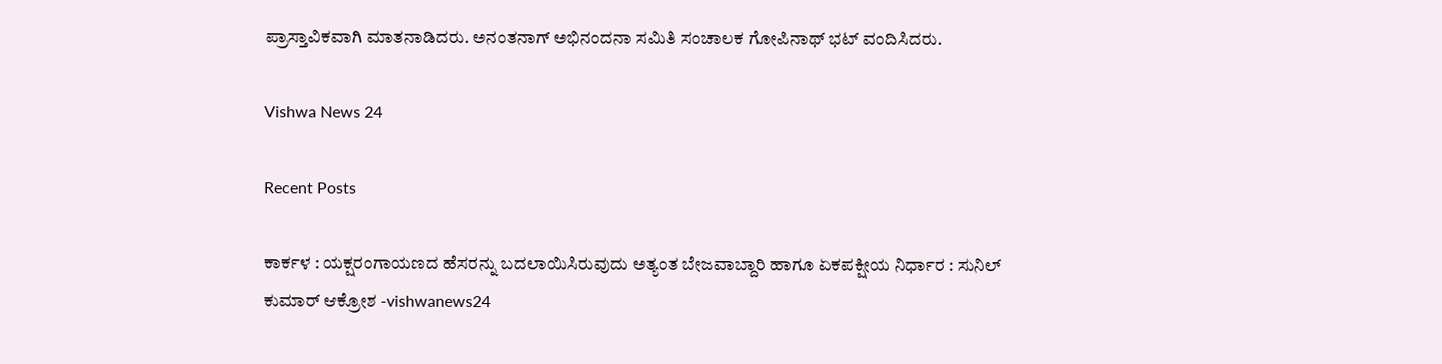ಪ್ರಾಸ್ತಾವಿಕವಾಗಿ ಮಾತನಾಡಿದರು. ಅನಂತನಾಗ್‌ ಅಭಿನಂದನಾ ಸಮಿತಿ ಸಂಚಾಲಕ ಗೋಪಿನಾಥ್‌ ಭಟ್‌ ವಂದಿಸಿದರು.

Vishwa News 24

Recent Posts

ಕಾರ್ಕಳ : ಯಕ್ಷರಂಗಾಯಣದ ಹೆಸರನ್ನು ಬದಲಾಯಿಸಿರುವುದು ಅತ್ಯಂತ ಬೇಜವಾಬ್ದಾರಿ ಹಾಗೂ ಏಕಪಕ್ಷೀಯ ನಿರ್ಧಾರ : ಸುನಿಲ್‌ ಕುಮಾರ್‌ ಆಕ್ರೋಶ -vishwanews24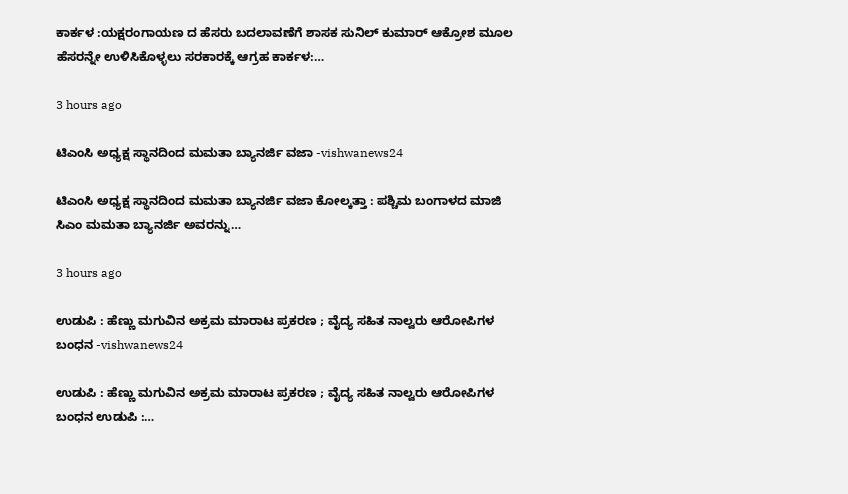ಕಾರ್ಕಳ :ಯಕ್ಷರಂಗಾಯಣ ದ ಹೆಸರು ಬದಲಾವಣೆಗೆ ಶಾಸಕ ಸುನಿಲ್‌ ಕುಮಾರ್‌ ಆಕ್ರೋಶ ಮೂಲ ಹೆಸರನ್ನೇ ಉಳಿಸಿಕೊಳ್ಳಲು ಸರಕಾರಕ್ಕೆ ಆಗ್ರಹ ಕಾರ್ಕಳ:…

3 hours ago

ಟಿಎಂಸಿ ಅಧ್ಯಕ್ಷ ಸ್ಥಾನದಿಂದ ಮಮತಾ ಬ್ಯಾನರ್ಜಿ ವಜಾ -vishwanews24

ಟಿಎಂಸಿ ಅಧ್ಯಕ್ಷ ಸ್ಥಾನದಿಂದ ಮಮತಾ ಬ್ಯಾನರ್ಜಿ ವಜಾ ಕೋಲ್ಕತ್ತಾ : ಪಶ್ಚಿಮ ಬಂಗಾಳದ ಮಾಜಿ ಸಿಎಂ ಮಮತಾ ಬ್ಯಾನರ್ಜಿ ಅವರನ್ನು…

3 hours ago

ಉಡುಪಿ : ಹೆಣ್ಣು ಮಗುವಿನ ಅಕ್ರಮ ಮಾರಾಟ ಪ್ರಕರಣ ; ವೈದ್ಯ ಸಹಿತ ನಾಲ್ವರು ಆರೋಪಿಗಳ ಬಂಧನ -vishwanews24

ಉಡುಪಿ : ಹೆಣ್ಣು ಮಗುವಿನ ಅಕ್ರಮ ಮಾರಾಟ ಪ್ರಕರಣ ; ವೈದ್ಯ ಸಹಿತ ನಾಲ್ವರು ಆರೋಪಿಗಳ ಬಂಧನ ಉಡುಪಿ :…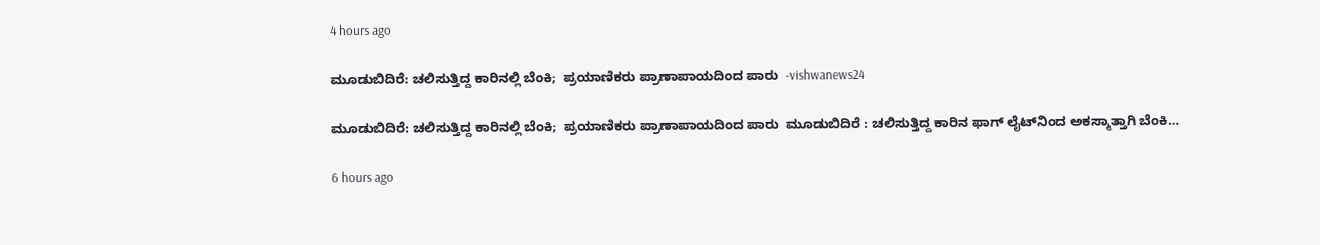4 hours ago

ಮೂಡುಬಿದಿರೆ: ಚಲಿಸುತ್ತಿದ್ದ ಕಾರಿನಲ್ಲಿ ಬೆಂಕಿ;  ಪ್ರಯಾಣಿಕರು ಪ್ರಾಣಾಪಾಯದಿಂದ ಪಾರು  -vishwanews24

ಮೂಡುಬಿದಿರೆ: ಚಲಿಸುತ್ತಿದ್ದ ಕಾರಿನಲ್ಲಿ ಬೆಂಕಿ;  ಪ್ರಯಾಣಿಕರು ಪ್ರಾಣಾಪಾಯದಿಂದ ಪಾರು  ಮೂಡುಬಿದಿರೆ : ಚಲಿಸುತ್ತಿದ್ದ ಕಾರಿನ ಫಾಗ್ ಲೈಟ್‌ನಿಂದ ಅಕಸ್ಮಾತ್ತಾಗಿ ಬೆಂಕಿ…

6 hours ago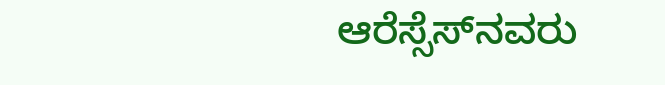ಆರೆಸ್ಸೆಸ್‌ನವರು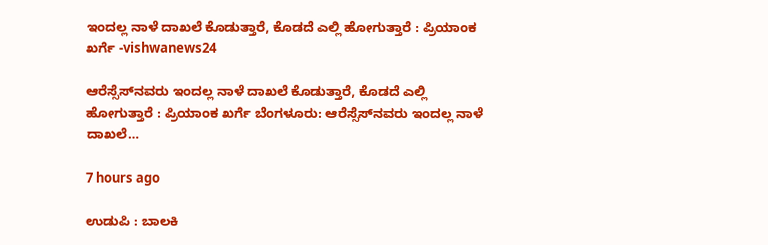ಇಂದಲ್ಲ ನಾಳೆ ದಾಖಲೆ ಕೊಡುತ್ತಾರೆ, ಕೊಡದೆ ಎಲ್ಲಿ ಹೋಗುತ್ತಾರೆ : ಪ್ರಿಯಾಂಕ ಖರ್ಗೆ -vishwanews24

ಆರೆಸ್ಸೆಸ್‌ನವರು ಇಂದಲ್ಲ ನಾಳೆ ದಾಖಲೆ ಕೊಡುತ್ತಾರೆ, ಕೊಡದೆ ಎಲ್ಲಿ ಹೋಗುತ್ತಾರೆ : ಪ್ರಿಯಾಂಕ ಖರ್ಗೆ ಬೆಂಗಳೂರು: ಆರೆಸ್ಸೆಸ್‌ನವರು ಇಂದಲ್ಲ ನಾಳೆ ದಾಖಲೆ…

7 hours ago

ಉಡುಪಿ : ಬಾಲಕಿ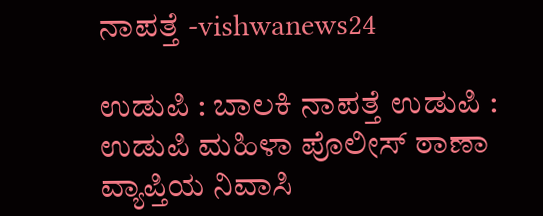ನಾಪತ್ತೆ -vishwanews24

ಉಡುಪಿ : ಬಾಲಕಿ ನಾಪತ್ತೆ ಉಡುಪಿ : ಉಡುಪಿ ಮಹಿಳಾ ಪೊಲೀಸ್ ಠಾಣಾ ವ್ಯಾಪ್ತಿಯ ನಿವಾಸಿ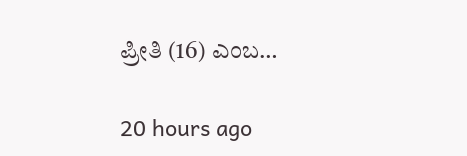ಪ್ರೀತಿ (16) ಎಂಬ…

20 hours ago